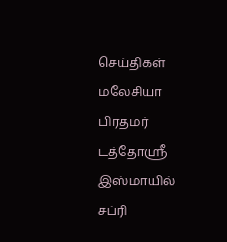செய்திகள் மலேசியா
பிரதமர் டத்தோஸ்ரீ இஸ்மாயில் சப்ரி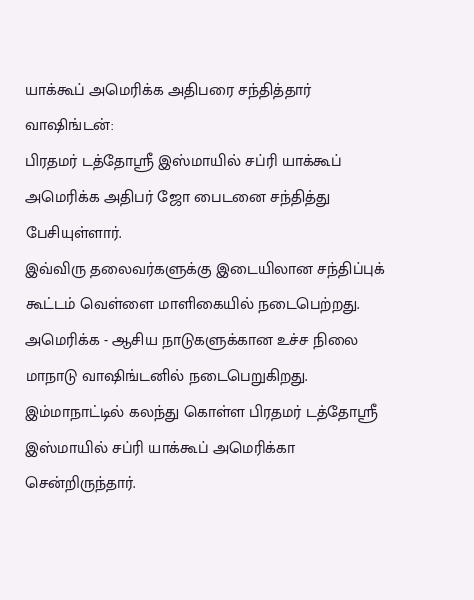யாக்கூப் அமெரிக்க அதிபரை சந்தித்தார்
வாஷிங்டன்:
பிரதமர் டத்தோஸ்ரீ இஸ்மாயில் சப்ரி யாக்கூப் அமெரிக்க அதிபர் ஜோ பைடனை சந்தித்து பேசியுள்ளார்.
இவ்விரு தலைவர்களுக்கு இடையிலான சந்திப்புக் கூட்டம் வெள்ளை மாளிகையில் நடைபெற்றது.
அமெரிக்க - ஆசிய நாடுகளுக்கான உச்ச நிலை மாநாடு வாஷிங்டனில் நடைபெறுகிறது.
இம்மாநாட்டில் கலந்து கொள்ள பிரதமர் டத்தோஸ்ரீ இஸ்மாயில் சப்ரி யாக்கூப் அமெரிக்கா சென்றிருந்தார்.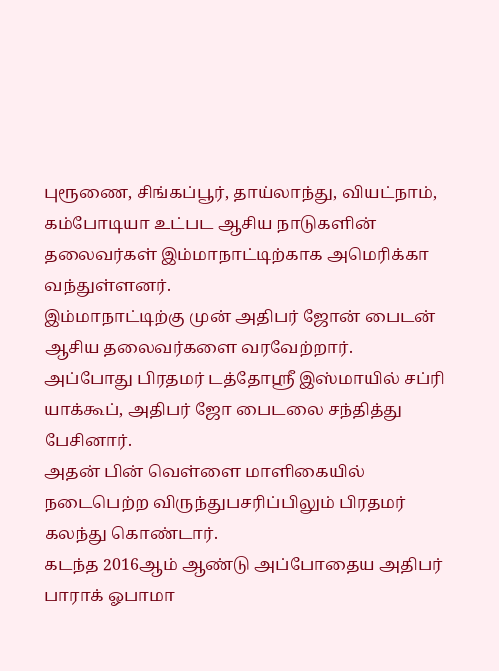புரூணை, சிங்கப்பூர், தாய்லாந்து, வியட்நாம், கம்போடியா உட்பட ஆசிய நாடுகளின் தலைவர்கள் இம்மாநாட்டிற்காக அமெரிக்கா வந்துள்ளனர்.
இம்மாநாட்டிற்கு முன் அதிபர் ஜோன் பைடன் ஆசிய தலைவர்களை வரவேற்றார்.
அப்போது பிரதமர் டத்தோஸ்ரீ இஸ்மாயில் சப்ரி யாக்கூப், அதிபர் ஜோ பைடலை சந்தித்து பேசினார்.
அதன் பின் வெள்ளை மாளிகையில் நடைபெற்ற விருந்துபசரிப்பிலும் பிரதமர் கலந்து கொண்டார்.
கடந்த 2016ஆம் ஆண்டு அப்போதைய அதிபர் பாராக் ஓபாமா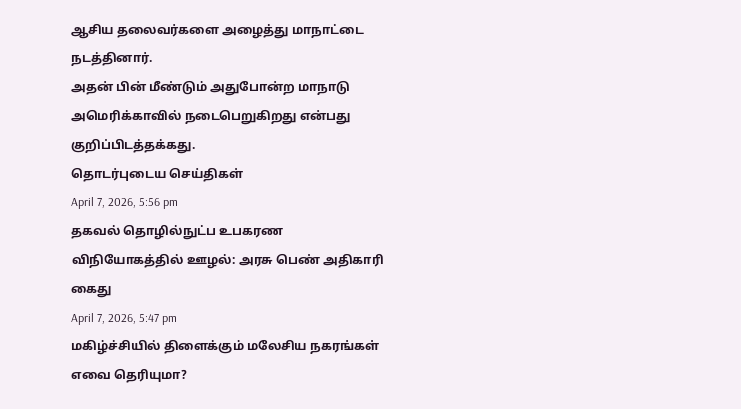ஆசிய தலைவர்களை அழைத்து மாநாட்டை நடத்தினார்.
அதன் பின் மீண்டும் அதுபோன்ற மாநாடு அமெரிக்காவில் நடைபெறுகிறது என்பது குறிப்பிடத்தக்கது.
தொடர்புடைய செய்திகள்
April 7, 2026, 5:56 pm
தகவல் தொழில்நுட்ப உபகரண விநியோகத்தில் ஊழல்: அரசு பெண் அதிகாரி கைது
April 7, 2026, 5:47 pm
மகிழ்ச்சியில் திளைக்கும் மலேசிய நகரங்கள் எவை தெரியுமா?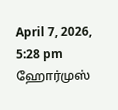April 7, 2026, 5:28 pm
ஹோர்முஸ்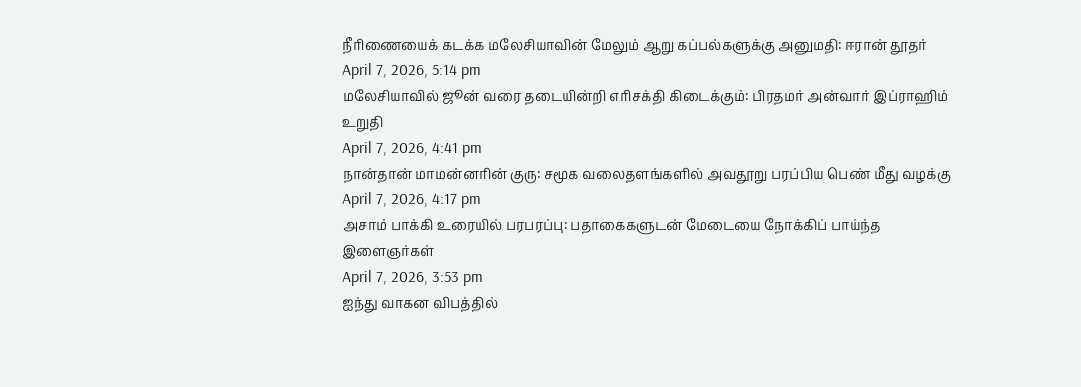நீரிணையைக் கடக்க மலேசியாவின் மேலும் ஆறு கப்பல்களுக்கு அனுமதி: ஈரான் தூதர்
April 7, 2026, 5:14 pm
மலேசியாவில் ஜூன் வரை தடையின்றி எரிசக்தி கிடைக்கும்: பிரதமர் அன்வார் இப்ராஹிம் உறுதி
April 7, 2026, 4:41 pm
நான்தான் மாமன்னரின் குரு: சமூக வலைதளங்களில் அவதூறு பரப்பிய பெண் மீது வழக்கு
April 7, 2026, 4:17 pm
அசாம் பாக்கி உரையில் பரபரப்பு: பதாகைகளுடன் மேடையை நோக்கிப் பாய்ந்த இளைஞர்கள்
April 7, 2026, 3:53 pm
ஐந்து வாகன விபத்தில்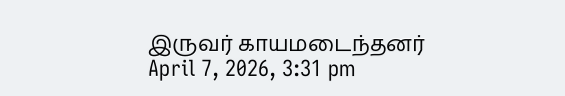இருவர் காயமடைந்தனர்
April 7, 2026, 3:31 pm